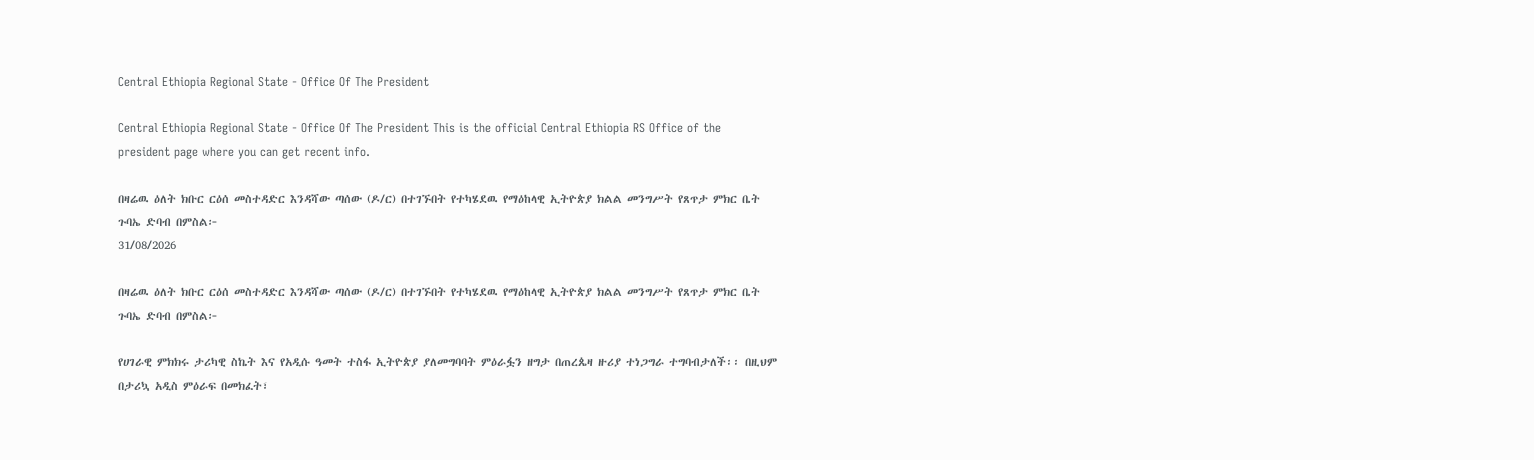Central Ethiopia Regional State - Office Of The President

Central Ethiopia Regional State - Office Of The President This is the official Central Ethiopia RS Office of the president page where you can get recent info.

በዛሬዉ ዕለት ክቡር ርዕሰ መስተዳድር እንዳሻው ጣሰው (ዶ/ር) በተገኙበት የተካሄደዉ የማዕከላዊ ኢትዮጵያ ክልል መንግሥት የጸጥታ ምክር ቤት ጉባኤ ድባብ በምስል፦
31/08/2026

በዛሬዉ ዕለት ክቡር ርዕሰ መስተዳድር እንዳሻው ጣሰው (ዶ/ር) በተገኙበት የተካሄደዉ የማዕከላዊ ኢትዮጵያ ክልል መንግሥት የጸጥታ ምክር ቤት ጉባኤ ድባብ በምስል፦

የሀገራዊ ምክክሩ ታሪካዊ ስኬት እና የአዲሱ ዓመት ተስፋ ኢትዮጵያ ያለመግባባት ምዕራፏን ዘግታ በጠረጴዛ ዙሪያ ተነጋግራ ተግባብታለች፡፡ በዚህም በታሪኳ አዲስ ምዕራፍ በመክፈት፣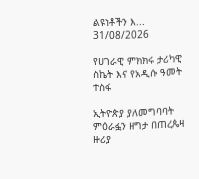ልዩነቶችን እ...
31/08/2026

የሀገራዊ ምክክሩ ታሪካዊ ስኬት እና የአዲሱ ዓመት ተስፋ

ኢትዮጵያ ያለመግባባት ምዕራፏን ዘግታ በጠረጴዛ ዙሪያ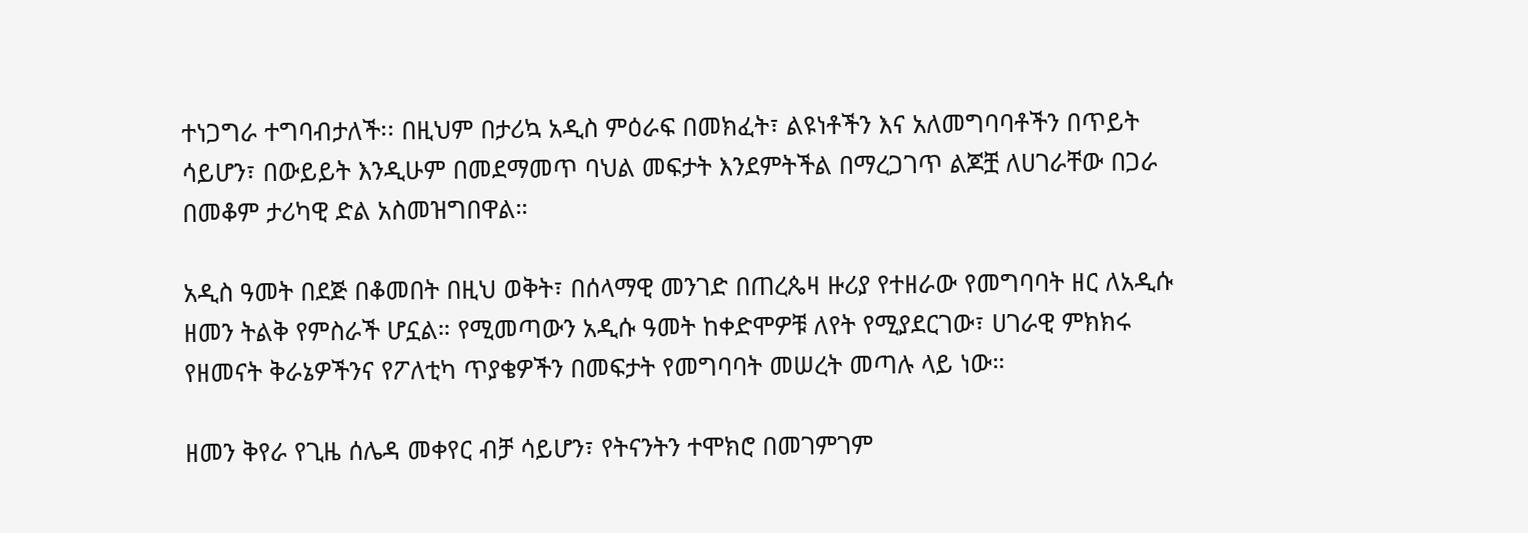ተነጋግራ ተግባብታለች፡፡ በዚህም በታሪኳ አዲስ ምዕራፍ በመክፈት፣ ልዩነቶችን እና አለመግባባቶችን በጥይት ሳይሆን፣ በውይይት እንዲሁም በመደማመጥ ባህል መፍታት እንደምትችል በማረጋገጥ ልጆቿ ለሀገራቸው በጋራ በመቆም ታሪካዊ ድል አስመዝግበዋል።

አዲስ ዓመት በደጅ በቆመበት በዚህ ወቅት፣ በሰላማዊ መንገድ በጠረጴዛ ዙሪያ የተዘራው የመግባባት ዘር ለአዲሱ ዘመን ትልቅ የምስራች ሆኗል። የሚመጣውን አዲሱ ዓመት ከቀድሞዎቹ ለየት የሚያደርገው፣ ሀገራዊ ምክክሩ የዘመናት ቅራኔዎችንና የፖለቲካ ጥያቄዎችን በመፍታት የመግባባት መሠረት መጣሉ ላይ ነው።

ዘመን ቅየራ የጊዜ ሰሌዳ መቀየር ብቻ ሳይሆን፣ የትናንትን ተሞክሮ በመገምገም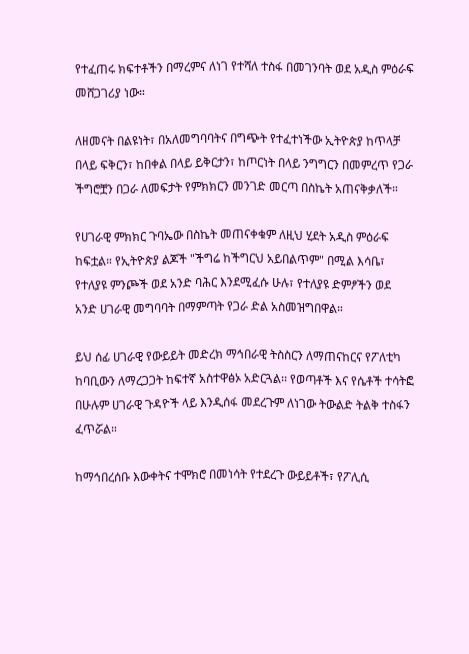የተፈጠሩ ክፍተቶችን በማረምና ለነገ የተሻለ ተስፋ በመገንባት ወደ አዲስ ምዕራፍ መሸጋገሪያ ነው።

ለዘመናት በልዩነት፣ በአለመግባባትና በግጭት የተፈተነችው ኢትዮጵያ ከጥላቻ በላይ ፍቅርን፣ ከበቀል በላይ ይቅርታን፣ ከጦርነት በላይ ንግግርን በመምረጥ የጋራ ችግሮቿን በጋራ ለመፍታት የምክክርን መንገድ መርጣ በስኬት አጠናቅቃለች።

የሀገራዊ ምክክር ጉባኤው በስኬት መጠናቀቁም ለዚህ ሂደት አዲስ ምዕራፍ ከፍቷል። የኢትዮጵያ ልጆች "ችግሬ ከችግርህ አይበልጥም" በሚል እሳቤ፣ የተለያዩ ምንጮች ወደ አንድ ባሕር እንደሚፈሱ ሁሉ፣ የተለያዩ ድምፆችን ወደ አንድ ሀገራዊ መግባባት በማምጣት የጋራ ድል አስመዝግበዋል።

ይህ ሰፊ ሀገራዊ የውይይት መድረክ ማኅበራዊ ትስስርን ለማጠናከርና የፖለቲካ ከባቢውን ለማረጋጋት ከፍተኛ አስተዋፅኦ አድርጓል፡፡ የወጣቶች እና የሴቶች ተሳትፎ በሁሉም ሀገራዊ ጉዳዮች ላይ እንዲሰፋ መደረጉም ለነገው ትውልድ ትልቅ ተስፋን ፈጥሯል።

ከማኅበረሰቡ እውቀትና ተሞክሮ በመነሳት የተደረጉ ውይይቶች፣ የፖሊሲ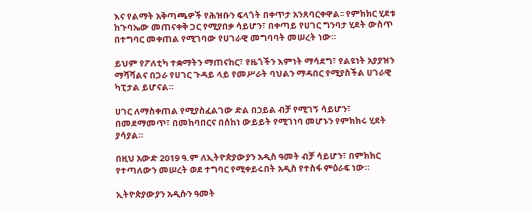እና የልማት አቅጣጫዎች የሕዝቡን ፍላጎት በቀጥታ አንጸባርቀዋል፡፡ የምክክር ሂደቱ ከጉባኤው መጠናቀቅ ጋር የሚያበቃ ሳይሆን፣ በቀጣይ የሀገር ግንባታ ሂደት ውስጥ በተግባር መቀጠል የሚገባው የሀገራዊ መግባባት መሠረት ነው።

ይህም የፖለቲካ ተቋማትን ማጠናከር፣ የዜጎችን እምነት ማሳደግ፣ የልዩነት አያያዝን ማሻሻልና በጋራ የሀገር ጉዳይ ላይ የመሥራት ባህልን ማዳበር የሚያስችል ሀገራዊ ካፒታል ይሆናል።

ሀገር ለማስቀጠል የሚያስፈልገው ድል በኃይል ብቻ የሚገኝ ሳይሆን፣ በመደማመጥ፣ በመከባበርና በሰከነ ውይይት የሚገነባ መሆኑን የምክክሩ ሂደት ያሳያል።

በዚህ አውድ 2019 ዓ.ም ለኢትዮጵያውያን አዲስ ዓመት ብቻ ሳይሆን፣ በምክክር የተጣለውን መሠረት ወደ ተግባር የሚቀይሩበት አዲስ የተስፋ ምዕራፍ ነው።

ኢትዮጵያውያን አዲሱን ዓመት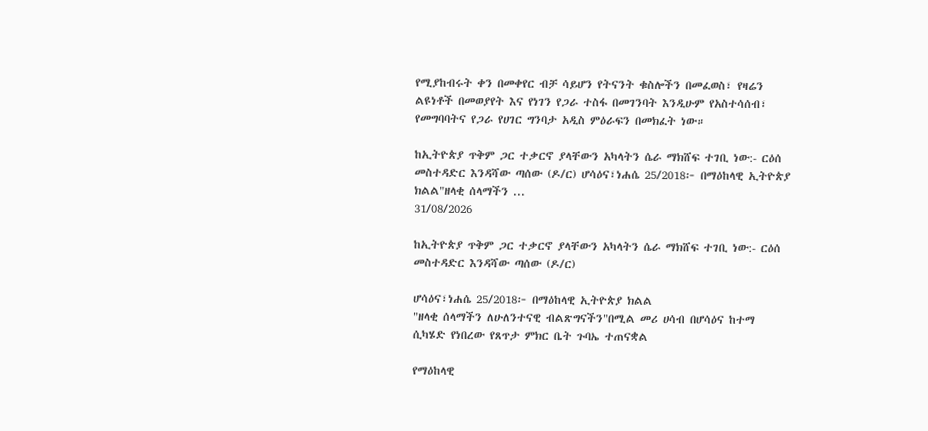የሚያከብሩት ቀን በመቀየር ብቻ ሳይሆን የትናንት ቁስሎችን በመፈወስ፣ የዛሬን ልዩነቶች በመወያየት እና የነገን የጋራ ተስፋ በመገንባት እንዲሁም የአስተሳሰብ፣ የመግባባትና የጋራ የሀገር ግንባታ አዲስ ምዕራፍን በመክፈት ነው።

ከኢትዮጵያ ጥቅም ጋር ተቃርኖ ያላቸውን አካላትን ሴራ ማክሸፍ ተገቢ ነው:- ርዕሰ መስተዳድር እንዳሻው ጣሰው (ዶ/ር) ሆሳዕና፣ነሐሴ 25/2018፦ በማዕከላዊ ኢትዮጵያ ክልል"ዘላቂ ሰላማችን ...
31/08/2026

ከኢትዮጵያ ጥቅም ጋር ተቃርኖ ያላቸውን አካላትን ሴራ ማክሸፍ ተገቢ ነው:- ርዕሰ መስተዳድር እንዳሻው ጣሰው (ዶ/ር)

ሆሳዕና፣ነሐሴ 25/2018፦ በማዕከላዊ ኢትዮጵያ ክልል
"ዘላቂ ሰላማችን ለሁለንተናዊ ብልጽግናችን"በሚል መሪ ሀሳብ በሆሳዕና ከተማ ሲካሄድ የነበረው የጸጥታ ምክር ቤት ጉባኤ ተጠናቋል

የማዕከላዊ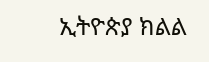ኢትዮጵያ ክልል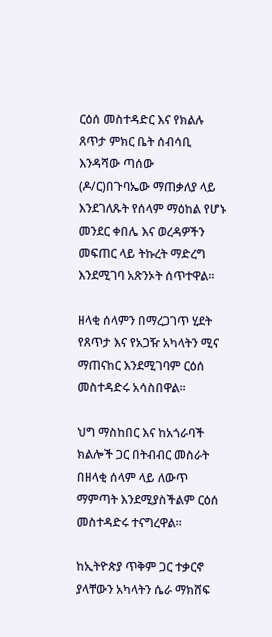ርዕሰ መስተዳድር እና የክልሉ ጸጥታ ምክር ቤት ሰብሳቢ እንዳሻው ጣሰው (ዶ/ር)በጉባኤው ማጠቃለያ ላይ እንደገለጹት የሰላም ማዕከል የሆኑ መንደር ቀበሌ እና ወረዳዎችን መፍጠር ላይ ትኩረት ማድረግ እንደሚገባ አጽንኦት ሰጥተዋል።

ዘላቂ ሰላምን በማረጋገጥ ሂደት የጸጥታ እና የአጋዥ አካላትን ሚና ማጠናከር እንደሚገባም ርዕሰ መስተዳድሩ አሳስበዋል።

ህግ ማስከበር እና ከአጎራባች ክልሎች ጋር በትብብር መስራት በዘላቂ ሰላም ላይ ለውጥ ማምጣት እንደሚያስችልም ርዕሰ መስተዳድሩ ተናግረዋል።

ከኢትዮጵያ ጥቅም ጋር ተቃርኖ ያላቸውን አካላትን ሴራ ማክሸፍ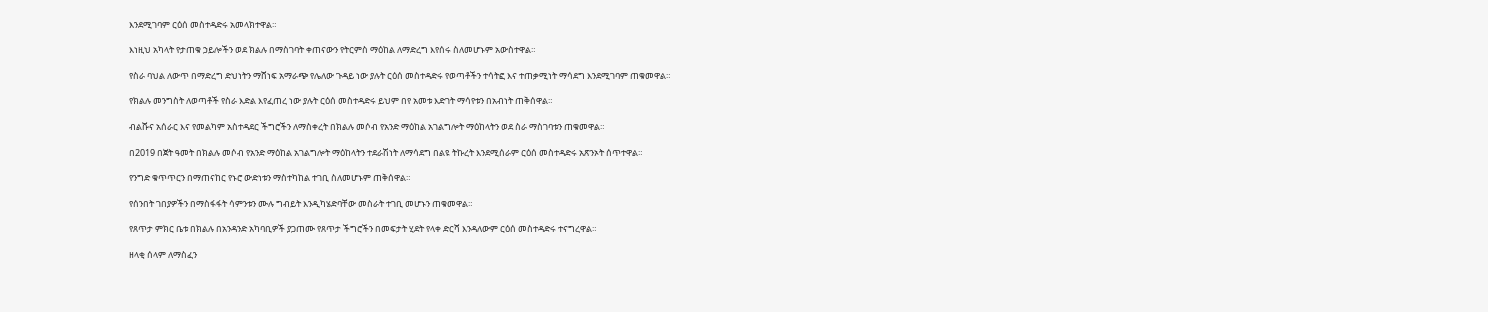እንደሚገባም ርዕሰ መስተዳድሩ አመላክተዋል።

እነዚህ አካላት የታጠቁ ኃይሎችን ወደ ክልሉ በማስገባት ቀጠናውን የትርምስ ማዕከል ለማድረግ እየሰሩ ስለመሆኑም አውስተዋል።

የስራ ባህል ለውጥ በማድረግ ድህነትን ማሸነፍ አማራጭ የሌለው ጉዳይ ነው ያሉት ርዕሰ መስተዳድሩ የወጣቶችን ተሳትፎ እና ተጠቃሚነት ማሳደግ እንደሚገባም ጠቁመዋል።

የክልሉ መንግስት ለወጣቶች የስራ እድል እየፈጠረ ነው ያሉት ርዕሰ መስተዳድሩ ይህም በየ አመቱ እድገት ማሳየቱን በአብነት ጠቅሰዋል።

ብልሹና አሰራር እና የመልካም አስተዳደር ችግሮችን ለማስቀረት በክልሉ መሶብ የአንድ ማዕከል አገልግሎት ማዕከላትን ወደ ስራ ማስገባቱን ጠቁመዋል።

በ2019 በጀት ዓመት በክልሉ መሶብ የአንድ ማዕከል አገልግሎት ማዕከላትን ተደራሽነት ለማሳደግ በልዩ ትኩረት እንደሚሰራም ርዕሰ መስተዳድሩ አጽንኦት ሰጥተዋል።

የንግድ ቁጥጥርን በማጠናከር የኑሮ ውድነቱን ማስተካከል ተገቢ ስለመሆኑም ጠቅሰዋል።

የሰንበት ገበያዎችን በማስፋፋት ሳምንቱን ሙሉ ግብይት እንዲካሄድባቸው መስራት ተገቢ መሆኑን ጠቁመዋል።

የጸጥታ ምክር ቤቱ በክልሉ በአንዳንድ አካባቢዎች ያጋጠሙ የጸጥታ ችግሮችን በመፍታት ሂደት የላቀ ድርሻ እንዳለውም ርዕሰ መስተዳድሩ ተናግረዋል።

ዘላቂ ሰላም ለማስፈን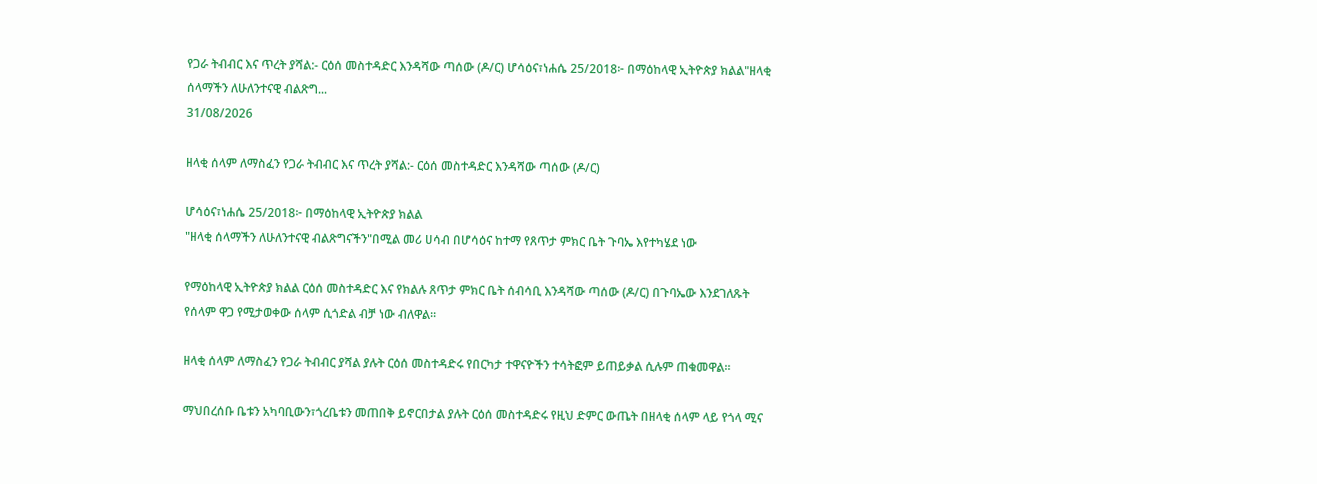የጋራ ትብብር እና ጥረት ያሻል:- ርዕሰ መስተዳድር እንዳሻው ጣሰው (ዶ/ር) ሆሳዕና፣ነሐሴ 25/2018፦ በማዕከላዊ ኢትዮጵያ ክልል"ዘላቂ ሰላማችን ለሁለንተናዊ ብልጽግ...
31/08/2026

ዘላቂ ሰላም ለማስፈን የጋራ ትብብር እና ጥረት ያሻል:- ርዕሰ መስተዳድር እንዳሻው ጣሰው (ዶ/ር)

ሆሳዕና፣ነሐሴ 25/2018፦ በማዕከላዊ ኢትዮጵያ ክልል
"ዘላቂ ሰላማችን ለሁለንተናዊ ብልጽግናችን"በሚል መሪ ሀሳብ በሆሳዕና ከተማ የጸጥታ ምክር ቤት ጉባኤ እየተካሄደ ነው

የማዕከላዊ ኢትዮጵያ ክልል ርዕሰ መስተዳድር እና የክልሉ ጸጥታ ምክር ቤት ሰብሳቢ እንዳሻው ጣሰው (ዶ/ር) በጉባኤው እንደገለጹት የሰላም ዋጋ የሚታወቀው ሰላም ሲጎድል ብቻ ነው ብለዋል።

ዘላቂ ሰላም ለማስፈን የጋራ ትብብር ያሻል ያሉት ርዕሰ መስተዳድሩ የበርካታ ተዋናዮችን ተሳትፎም ይጠይቃል ሲሉም ጠቁመዋል።

ማህበረሰቡ ቤቱን አካባቢውን፣ጎረቤቱን መጠበቅ ይኖርበታል ያሉት ርዕሰ መስተዳድሩ የዚህ ድምር ውጤት በዘላቂ ሰላም ላይ የጎላ ሚና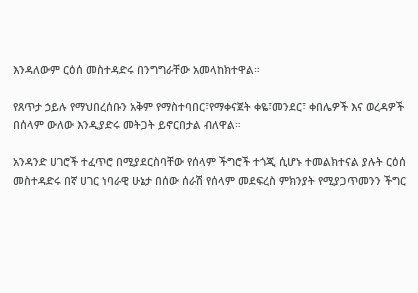እንዳለውም ርዕሰ መስተዳድሩ በንግግራቸው አመላከክተዋል።

የጸጥታ ኃይሉ የማህበረሰቡን አቅም የማስተባበር፣የማቀናጀት ቀዬ፣መንደር፣ ቀበሌዎች እና ወረዳዎች በሰላም ውለው እንዲያድሩ መትጋት ይኖርበታል ብለዋል።

አንዳንድ ሀገሮች ተፈጥሮ በሚያደርስባቸው የሰላም ችግሮች ተጎጂ ሲሆኑ ተመልክተናል ያሉት ርዕሰ መስተዳድሩ በኛ ሀገር ነባራዊ ሁኔታ በሰው ሰራሽ የሰላም መደፍረስ ምክንያት የሚያጋጥመንን ችግር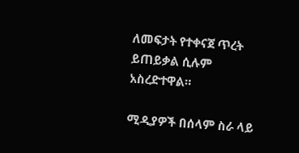ለመፍታት የተቀናጀ ጥረት ይጠይቃል ሲሉም አስረድተዋል።

ሚዲያዎች በሰላም ስራ ላይ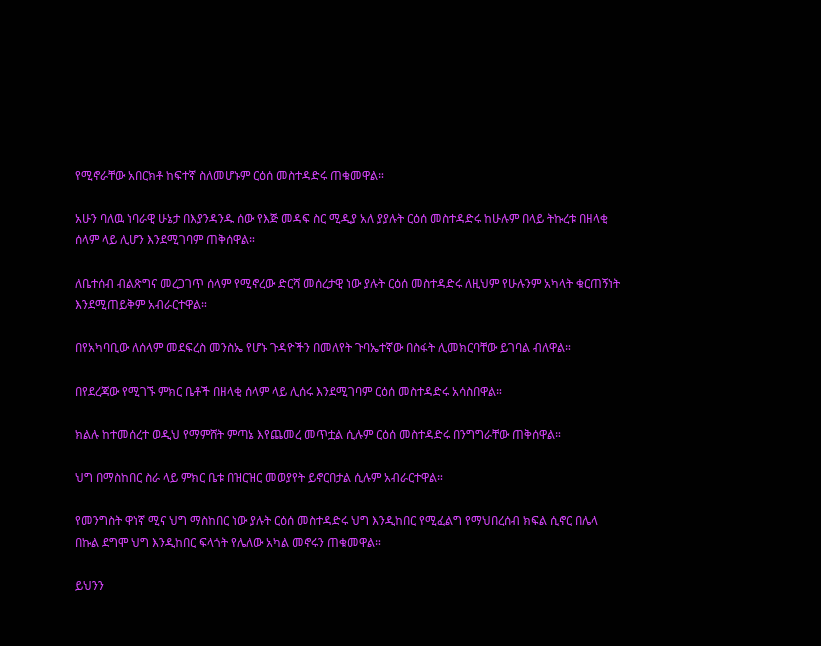የሚኖራቸው አበርክቶ ከፍተኛ ስለመሆኑም ርዕሰ መስተዳድሩ ጠቁመዋል።

አሁን ባለዉ ነባራዊ ሁኔታ በእያንዳንዱ ሰው የእጅ መዳፍ ስር ሚዲያ አለ ያያሉት ርዕሰ መስተዳድሩ ከሁሉም በላይ ትኩረቱ በዘላቂ ሰላም ላይ ሊሆን እንደሚገባም ጠቅሰዋል።

ለቤተሰብ ብልጽግና መረጋገጥ ሰላም የሚኖረው ድርሻ መሰረታዊ ነው ያሉት ርዕሰ መስተዳድሩ ለዚህም የሁሉንም አካላት ቁርጠኝነት እንደሚጠይቅም አብራርተዋል።

በየአካባቢው ለሰላም መደፍረስ መንስኤ የሆኑ ጉዳዮችን በመለየት ጉባኤተኛው በስፋት ሊመክርባቸው ይገባል ብለዋል።

በየደረጃው የሚገኙ ምክር ቤቶች በዘላቂ ሰላም ላይ ሊሰሩ እንደሚገባም ርዕሰ መስተዳድሩ አሳስበዋል።

ክልሉ ከተመሰረተ ወዲህ የማምሸት ምጣኔ እየጨመረ መጥቷል ሲሉም ርዕሰ መስተዳድሩ በንግግራቸው ጠቅሰዋል።

ህግ በማስከበር ስራ ላይ ምክር ቤቱ በዝርዝር መወያየት ይኖርበታል ሲሉም አብራርተዋል።

የመንግስት ዋነኛ ሚና ህግ ማስከበር ነው ያሉት ርዕሰ መስተዳድሩ ህግ እንዲከበር የሚፈልግ የማህበረሰብ ክፍል ሲኖር በሌላ በኩል ደግሞ ህግ እንዲከበር ፍላጎት የሌለው አካል መኖሩን ጠቁመዋል።

ይህንን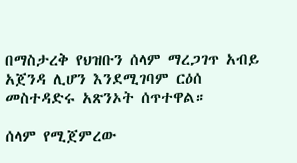በማስታረቅ የህዝቡን ሰላም ማረጋገጥ አብይ አጀንዳ ሊሆን እንደሚገባም ርዕሰ መስተዳድሩ አጽንኦት ሰጥተዋል።

ሰላም የሚጀምረው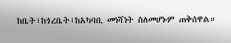ከቤት፣ከጎረቤት፣ከአካባቢ መነሻነት ስለመሆኑም ጠቅሰዋል።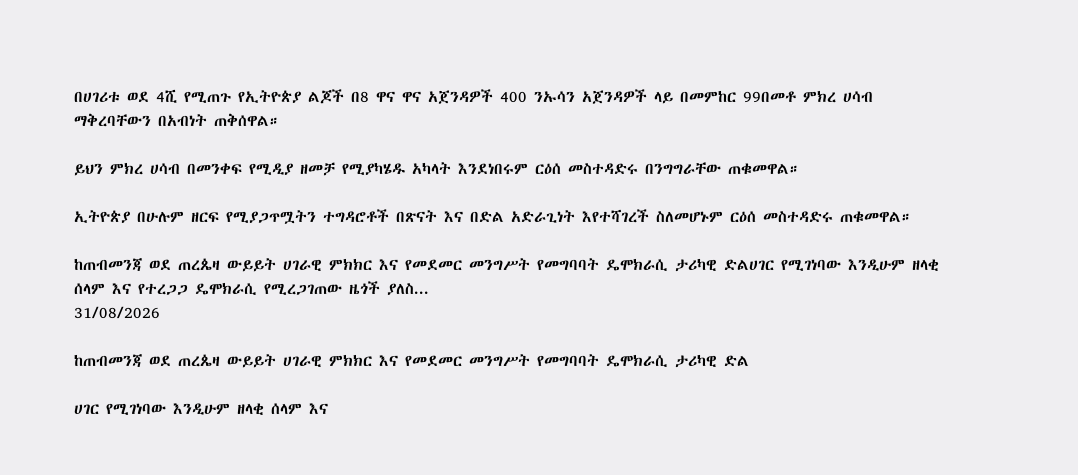በሀገሪቱ ወደ 4ሺ የሚጠጉ የኢትዮጵያ ልጆች በ8 ዋና ዋና አጀንዳዎች 400 ንኡሳን አጀንዳዎች ላይ በመምከር 99በመቶ ምክረ ሀሳብ ማቅረባቸውን በአብነት ጠቅሰዋል።

ይህን ምክረ ሀሳብ በመንቀፍ የሚዲያ ዘመቻ የሚያካሄዱ አካላት እንደነበሩም ርዕሰ መስተዳድሩ በንግግራቸው ጠቁመዋል።

ኢትዮጵያ በሁሉም ዘርፍ የሚያጋጥሟትን ተግዳሮቶች በጽናት እና በድል አድራጊነት እየተሻገረች ስለመሆኑም ርዕሰ መስተዳድሩ ጠቁመዋል።

ከጠብመንጃ ወደ ጠረጴዛ ውይይት ሀገራዊ ምክክር እና የመደመር መንግሥት የመግባባት ዴሞክራሲ ታሪካዊ ድልሀገር የሚገነባው እንዲሁም ዘላቂ ሰላም እና የተረጋጋ ዴሞክራሲ የሚረጋገጠው ዜጎች ያለስ...
31/08/2026

ከጠብመንጃ ወደ ጠረጴዛ ውይይት ሀገራዊ ምክክር እና የመደመር መንግሥት የመግባባት ዴሞክራሲ ታሪካዊ ድል

ሀገር የሚገነባው እንዲሁም ዘላቂ ሰላም እና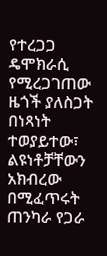የተረጋጋ ዴሞክራሲ የሚረጋገጠው ዜጎች ያለስጋት በነጻነት ተወያይተው፣ ልዩነቶቻቸውን አክብረው በሚፈጥሩት ጠንካራ የጋራ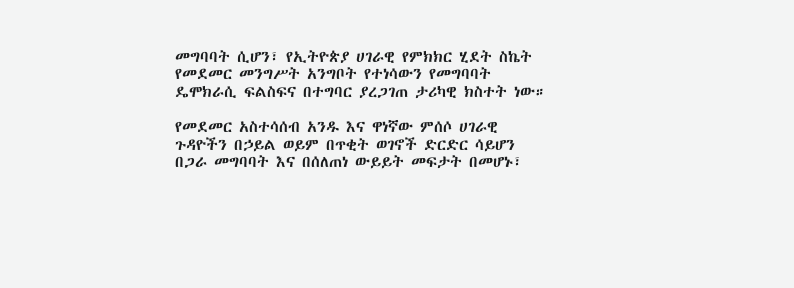መግባባት ሲሆን፣ የኢትዮጵያ ሀገራዊ የምክክር ሂደት ስኬት የመደመር መንግሥት አንግቦት የተነሳውን የመግባባት ዴሞክራሲ ፍልስፍና በተግባር ያረጋገጠ ታሪካዊ ክስተት ነው።

የመደመር አስተሳሰብ አንዱ እና ዋነኛው ምሰሶ ሀገራዊ ጉዳዮችን በኃይል ወይም በጥቂት ወገኖች ድርድር ሳይሆን በጋራ መግባባት እና በሰለጠነ ውይይት መፍታት በመሆኑ፣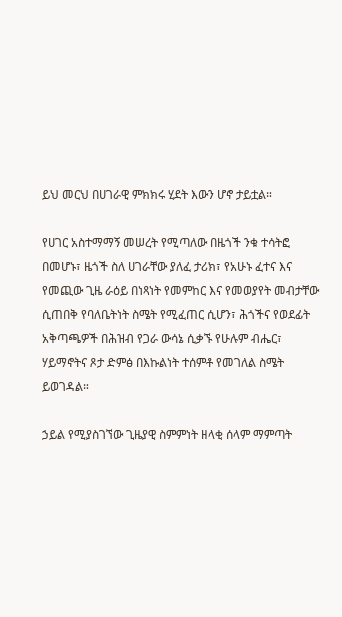ይህ መርህ በሀገራዊ ምክክሩ ሂደት እውን ሆኖ ታይቷል።

የሀገር አስተማማኝ መሠረት የሚጣለው በዜጎች ንቁ ተሳትፎ በመሆኑ፣ ዜጎች ስለ ሀገራቸው ያለፈ ታሪክ፣ የአሁኑ ፈተና እና የመጪው ጊዜ ራዕይ በነጻነት የመምከር እና የመወያየት መብታቸው ሲጠበቅ የባለቤትነት ስሜት የሚፈጠር ሲሆን፣ ሕጎችና የወደፊት አቅጣጫዎች በሕዝብ የጋራ ውሳኔ ሲቃኙ የሁሉም ብሔር፣ ሃይማኖትና ጾታ ድምፅ በእኩልነት ተሰምቶ የመገለል ስሜት ይወገዳል።

ኃይል የሚያስገኘው ጊዜያዊ ስምምነት ዘላቂ ሰላም ማምጣት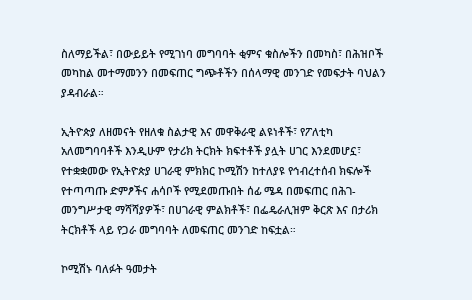ስለማይችል፣ በውይይት የሚገነባ መግባባት ቂምና ቁስሎችን በመካስ፣ በሕዝቦች መካከል መተማመንን በመፍጠር ግጭቶችን በሰላማዊ መንገድ የመፍታት ባህልን ያዳብራል።

ኢትዮጵያ ለዘመናት የዘለቁ ስልታዊ እና መዋቅራዊ ልዩነቶች፣ የፖለቲካ አለመግባባቶች እንዲሁም የታሪክ ትርክት ክፍተቶች ያሏት ሀገር እንደመሆኗ፣ የተቋቋመው የኢትዮጵያ ሀገራዊ ምክክር ኮሚሽን ከተለያዩ የኅብረተሰብ ክፍሎች የተጣጣጡ ድምፆችና ሐሳቦች የሚደመጡበት ሰፊ ሜዳ በመፍጠር በሕገ-መንግሥታዊ ማሻሻያዎች፣ በሀገራዊ ምልክቶች፣ በፌዴራሊዝም ቅርጽ እና በታሪክ ትርክቶች ላይ የጋራ መግባባት ለመፍጠር መንገድ ከፍቷል።

ኮሚሽኑ ባለፉት ዓመታት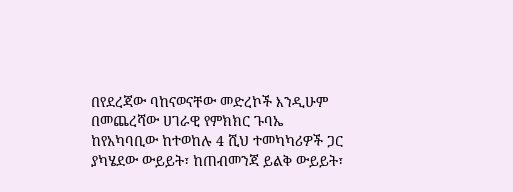በየደረጃው ባከናወናቸው መድረኮች እንዲሁም በመጨረሻው ሀገራዊ የምክክር ጉባኤ ከየአካባቢው ከተወከሉ 4 ሺህ ተመካካሪዎች ጋር ያካሄደው ውይይት፣ ከጠብመንጃ ይልቅ ውይይት፣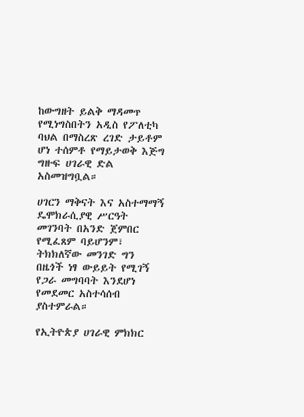ከውግዘት ይልቅ ማዳመጥ የሚነግስበትን አዲስ የፖለቲካ ባህል በማስረጽ ረገድ ታይቶም ሆነ ተሰምቶ የማይታወቅ እጅግ ግዙፍ ሀገራዊ ድል አስመዝግቧል።

ሀገርን ማቅናት እና አስተማማኝ ዴሞክራሲያዊ ሥርዓት መገንባት በአንድ ጀምበር የሚፈጸም ባይሆንም፣ ትክክለኛው መንገድ ግን በዜጎች ነፃ ውይይት የሚገኝ የጋራ መግባባት እንደሆነ የመደመር አስተሳሰብ ያስተምራል።

የኢትዮጵያ ሀገራዊ ምክክር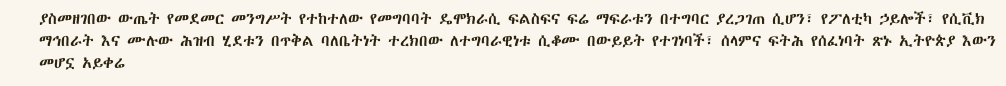ያስመዘገበው ውጤት የመደመር መንግሥት የተከተለው የመግባባት ዴሞክራሲ ፍልስፍና ፍሬ ማፍራቱን በተግባር ያረጋገጠ ሲሆን፣ የፖለቲካ ኃይሎች፣ የሲቪክ ማኅበራት እና ሙሉው ሕዝብ ሂደቱን በጥቅል ባለቤትነት ተረክበው ለተግባራዊነቱ ሲቆሙ በውይይት የተገነባች፣ ሰላምና ፍትሕ የሰፈነባት ጽኑ ኢትዮጵያ እውን መሆኗ አይቀሬ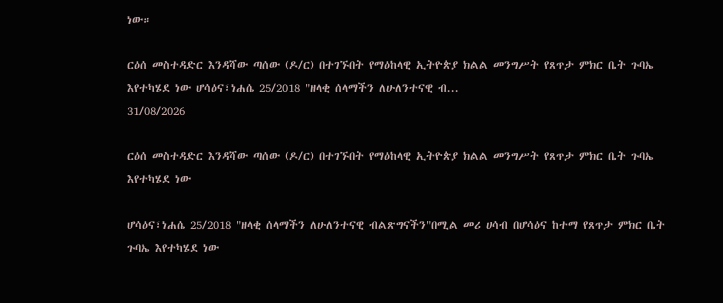ነው።

ርዕሰ መስተዳድር እንዳሻው ጣሰው (ዶ/ር) በተገኙበት የማዕከላዊ ኢትዮጵያ ክልል መንግሥት የጸጥታ ምክር ቤት ጉባኤ እየተካሄደ ነው ሆሳዕና፣ነሐሴ 25/2018 "ዘላቂ ሰላማችን ለሁለንተናዊ ብ...
31/08/2026

ርዕሰ መስተዳድር እንዳሻው ጣሰው (ዶ/ር) በተገኙበት የማዕከላዊ ኢትዮጵያ ክልል መንግሥት የጸጥታ ምክር ቤት ጉባኤ እየተካሄደ ነው

ሆሳዕና፣ነሐሴ 25/2018 "ዘላቂ ሰላማችን ለሁለንተናዊ ብልጽግናችን"በሚል መሪ ሀሳብ በሆሳዕና ከተማ የጸጥታ ምክር ቤት ጉባኤ እየተካሄደ ነው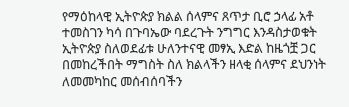የማዕከላዊ ኢትዮጵያ ክልል ሰላምና ጸጥታ ቢሮ ኃላፊ አቶ ተመስገን ካሳ በጉባኤው ባደረጉት ንግግር እንዳስታወቁት
ኢትዮጵያ ስለወደፊቱ ሁለንተናዊ መፃኢ እድል ከዜጎቿ ጋር በመከረችበት ማግስት ስለ ክልላችን ዘላቂ ሰላምና ደህንነት ለመመካከር መሰብሰባችን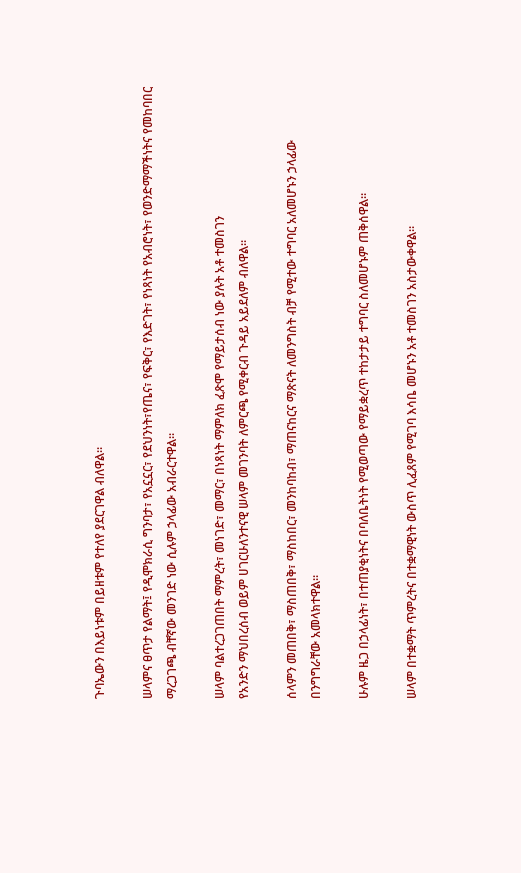ጉባኤውን በእይነቱም በይዘቱም የተለየ ያደርገዋል ብለዋል።

ሠላምና ፀጥታ የልማት፤ የዲሞክራሲ ግንባታ፣ የአኗኗር፣ የደህንነት፣የጤና፣ የፍቅር፣ የእድገት፣ የነጻነት የአብሮነት፣ የወንድማማችነትና የመከባበር ማረጋገጫ ብቸኛው መንገድ ነው ሲሉም ኃላፊው አብራርተዋል፡፡

ሠላም ባልተረጋገጠበት ማምረት፣ መነገድ፣ መማር፣ በነጻነት ማምለክ ፈጽሞ የማይታሰብ ነው ያሉት አቶ ተመስገን
የአንድን ማህበረሰብ ወይም ሀገርሁለንተናዊ ሠላም መገንባት ለምርጫ የሚቀርብ ጉዳይ አይደለም ብለዋል።

ሰላምን መጠበቅ፣ ማስጠበቅ፣ ማስከበር፣ መንከባከብ፣ ማጠናከርና ማጽናት ለመንግስት ብቻ የሚተው ተግባር አለመሆኑን ኃላፊው በንግግራቸው አመላክተዋል።

ሁሉም ዜጋ በኃላፊነት፣ በተጠያቂነትና በባለቤትነት የሚወጣው የማይቋረጥ ተከታታይ ተግባር ስለመሆኑም ጠቅሰዋል።

ሠላም በተቋማት ጥምረትና በተቋማዊነት ውስጥ ሊፈጸም የሚገባ እሳቤ መሆኑን አቶ ተመስገን አስታውቀዋል።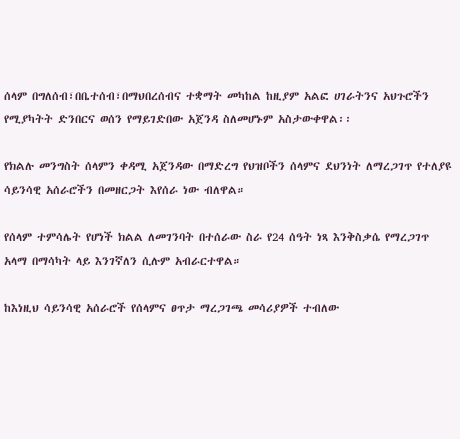ሰላም በግለሰብ፣በቤተሰብ፣በማህበረሰብና ተቋማት መካከል ከዚያም አልፎ ሀገራትንና አህጉሮችን የሚያካትት ድንበርና ወሰን የማይገድበው አጀንዳ ስለመሆኑም አስታውቀዋል፡፡

የክልሉ መንግስት ሰላምን ቀዳሚ አጀንዳው በማድረግ የህዝቦችን ሰላምና ደህንነት ለማረጋገጥ የተለያዩ ሳይንሳዊ አሰራሮችን በመዘርጋት እየሰራ ነው ብለዋል።

የሰላም ተምሳሌት የሆነች ክልል ለመገንባት በተሰራው ስራ የ24 ሰዓት ነጻ እንቅስቃሴ የማረጋገጥ አላማ በማሳካት ላይ እንገኛለን ሲሉም አብራርተዋል።

ከእነዚህ ሳይንሳዊ አሰራሮች የሰላምና ፀጥታ ማረጋገጫ መሳሪያዎች ተብለው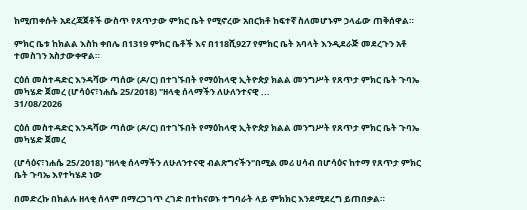ከሚጠቀሱት አደረጃጀቶች ውስጥ የጸጥታው ምክር ቤት የሚኖረው አበርክቶ ከፍተኛ ስለመሆኑም ኃላፊው ጠቅሰዋል።

ምክር ቤቱ ከክልል እስከ ቀበሌ በ1319 ምክር ቤቶች እና በ118ሺ927 የምክር ቤት አባላት እንዲደራጅ መደረጉን አቶ ተመስገን አስታውቀዋል።

ርዕሰ መስተዳድር እንዳሻው ጣሰው (ዶ/ር) በተገኙበት የማዕከላዊ ኢትዮጵያ ክልል መንግሥት የጸጥታ ምክር ቤት ጉባኤ መካሄድ ጀመረ (ሆሳዕና፣ነሐሴ 25/2018) "ዘላቂ ሰላማችን ለሁለንተናዊ ...
31/08/2026

ርዕሰ መስተዳድር እንዳሻው ጣሰው (ዶ/ር) በተገኙበት የማዕከላዊ ኢትዮጵያ ክልል መንግሥት የጸጥታ ምክር ቤት ጉባኤ መካሄድ ጀመረ

(ሆሳዕና፣ነሐሴ 25/2018) "ዘላቂ ሰላማችን ለሁለንተናዊ ብልጽግናችን"በሚል መሪ ሀሳብ በሆሳዕና ከተማ የጸጥታ ምክር ቤት ጉባኤ እየተካሄደ ነው

በመድረኩ በክልሉ ዘላቂ ሰላም በማረጋገጥ ረገድ በተከናወኑ ተግባራት ላይ ምክክር እንደሚደረግ ይጠበቃል።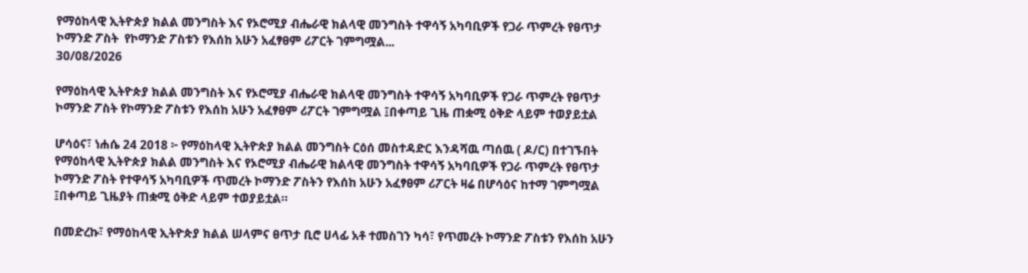የማዕከላዊ ኢትዮጵያ ክልል መንግስት እና የኦሮሚያ ብሔራዊ ክልላዊ መንግስት ተዋሳኝ አካባቢዎች የጋራ ጥምረት የፀጥታ ኮማንድ ፖስት  የኮማንድ ፖስቱን የእሰከ አሁን አፈፃፀም ሪፖርት ገምግሟል...
30/08/2026

የማዕከላዊ ኢትዮጵያ ክልል መንግስት እና የኦሮሚያ ብሔራዊ ክልላዊ መንግስት ተዋሳኝ አካባቢዎች የጋራ ጥምረት የፀጥታ ኮማንድ ፖስት የኮማንድ ፖስቱን የእሰከ አሁን አፈፃፀም ሪፖርት ገምግሟል ፤በቀጣይ ጊዜ ጠቋሚ ዕቅድ ላይም ተወያይቷል

ሆሳዕና፣ ነሐሴ 24 2018 ፦ የማዕከላዊ ኢትዮጵያ ክልል መንግስት ርዕሰ መስተዳድር እንዳሻዉ ጣሰዉ ( ዶ/ር) በተገኙበት የማዕከላዊ ኢትዮጵያ ክልል መንግስት እና የኦሮሚያ ብሔራዊ ክልላዊ መንግስት ተዋሳኝ አካባቢዎች የጋራ ጥምረት የፀጥታ ኮማንድ ፖስት የተዋሳኝ አካባቢዎች ጥመረት ኮማንድ ፖስትን የእሰከ አሁን አፈፃፀም ሪፖርት ዛሬ በሆሳዕና ከተማ ገምግሟል ፤በቀጣይ ጊዜያት ጠቋሚ ዕቅድ ላይም ተወያይቷል።

በመድረኩ፣ የማዕከላዊ ኢትዮጵያ ክልል ሠላምና ፀጥታ ቢሮ ሀላፊ አቶ ተመስገን ካሳ፣ የጥመረት ኮማንድ ፖስቱን የእሰከ አሁን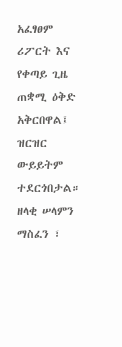አፈፃፀም ሪፖርት እና የቀጣይ ጊዜ ጠቋሚ ዕቅድ አቅርበዋል፤ ዝርዝር ውይይትም ተደርጎበታል።
ዘላቂ ሠላምን ማስፈን ፣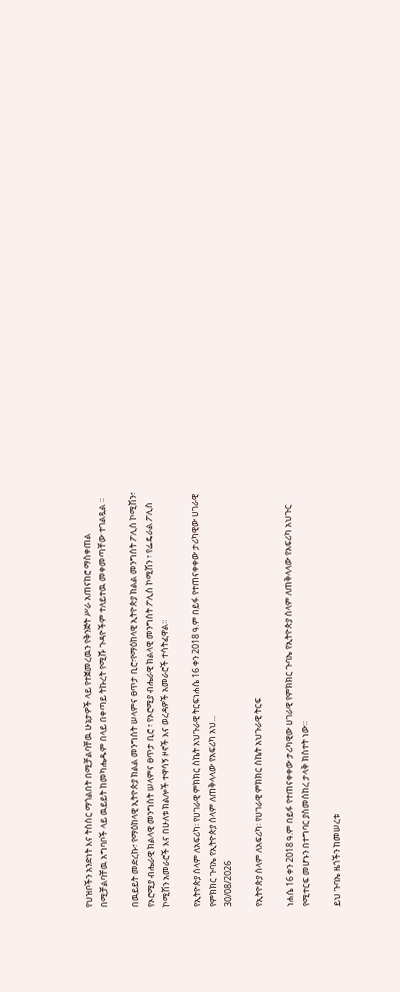የህዝቦችን አንድነት እና ትስስር ማጎልበት በሚቻልባቸዉ ሁኔታዎች ላይ የተጀመረዉን የቅንጅት ሥራ አጠናከሮ ማስቀጠል በሚቻልባቸዉ አግባቦች ላይ ዉይይት ከመካሔዱም በላይ በቀጣይ ትኩረት የሚሹ ጉዳዮችም ተለይተዉ መቀመጣቸው ተገልጿል ።

በዉይይት መድረኩ፣ የማዕከላዊ ኢትዮጵያ ክልል መንግሰት ሠላምና ፀጥታ ቢሮ፣የማዕከላዊ ኢትዮጵያ ክልል መንግሰት ፖሊስ ኮሚሽን፣ የኦሮሚያ ብሔራዊ ክልላዊ መንግስት ሠላምና ፀጥታ ቢሮ ፣ የኦሮሚያ ብሔራዊ ክልላዊ መንግስት ፖሊስ ኮሚሽን ፣ የፌዴራል ፖሊስ ኮሚሽን አመራሮች እና በሁለቱ ክልሎች ተዋሳኝ ዞኖች እና ወረዳዎች አመራሮች ተሳትፈዋል።

የኢትዮጵያ ሰላም ለአፍሪካ፡ የሀገራዊ ምክክር ስኬት አህጉራዊ ትርፍነሐሴ 16 ቀን 2018 ዓ.ም በይፋ የተጠናቀቀው ታሪካዊው ሀገራዊ የምክክር ጉባኤ የኢትዮጵያ ሰላም ለጠቅላላው የአፍሪካ አህ...
30/08/2026

የኢትዮጵያ ሰላም ለአፍሪካ፡ የሀገራዊ ምክክር ስኬት አህጉራዊ ትርፍ

ነሐሴ 16 ቀን 2018 ዓ.ም በይፋ የተጠናቀቀው ታሪካዊው ሀገራዊ የምክክር ጉባኤ የኢትዮጵያ ሰላም ለጠቅላላው የአፍሪካ አህጉር የሚተርፍ መሆኑን በተግባር ያስመሰከረ ታላቅ ክስተት ነው።

ይህ ጉባኤ ዜጎችን ከመሠረቱ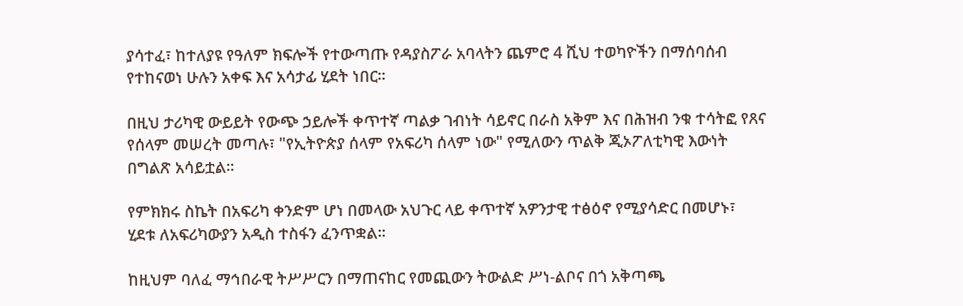ያሳተፈ፣ ከተለያዩ የዓለም ክፍሎች የተውጣጡ የዳያስፖራ አባላትን ጨምሮ 4 ሺህ ተወካዮችን በማሰባሰብ የተከናወነ ሁሉን አቀፍ እና አሳታፊ ሂደት ነበር።

በዚህ ታሪካዊ ውይይት የውጭ ኃይሎች ቀጥተኛ ጣልቃ ገብነት ሳይኖር በራስ አቅም እና በሕዝብ ንቁ ተሳትፎ የጸና የሰላም መሠረት መጣሉ፣ "የኢትዮጵያ ሰላም የአፍሪካ ሰላም ነው" የሚለውን ጥልቅ ጂኦፖለቲካዊ እውነት በግልጽ አሳይቷል።

የምክክሩ ስኬት በአፍሪካ ቀንድም ሆነ በመላው አህጉር ላይ ቀጥተኛ አዎንታዊ ተፅዕኖ የሚያሳድር በመሆኑ፣ ሂደቱ ለአፍሪካውያን አዲስ ተስፋን ፈንጥቋል።

ከዚህም ባለፈ ማኅበራዊ ትሥሥርን በማጠናከር የመጪውን ትውልድ ሥነ-ልቦና በጎ አቅጣጫ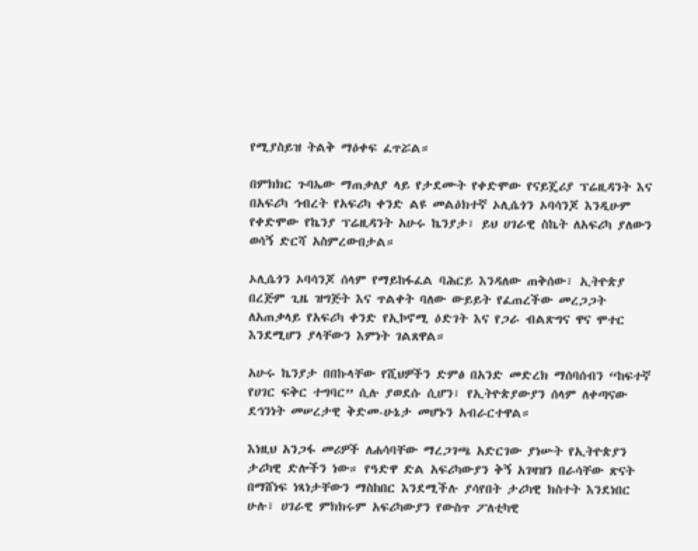የሚያስይዝ ትልቅ ማዕቀፍ ፈጥሯል።

በምክክር ጉባኤው ማጠቃለያ ላይ የታደሙት የቀድሞው የናይጄሪያ ፕሬዚዳንት እና በአፍሪካ ኅብረት የአፍሪካ ቀንድ ልዩ መልዕክተኛ ኦሊሴጎን ኦባሳንጆ እንዲሁም የቀድሞው የኬንያ ፕሬዚዳንት አሁሩ ኬንያታ፣ ይህ ሀገራዊ ስኬት ለአፍሪካ ያለውን ወሳኝ ድርሻ አስምረውበታል።

ኦሊሴጎን ኦባሳንጆ ሰላም የማይከፋፈል ባሕርይ እንዳለው ጠቅሰው፣ ኢትዮጵያ በረጅም ጊዜ ዝግጅት እና ጥልቀት ባለው ውይይት የፈጠረችው መረጋጋት ለአጠቃላይ የአፍሪካ ቀንድ የኢኮኖሚ ዕድገት እና የጋራ ብልጽግና ዋና ሞተር እንደሚሆን ያላቸውን እምነት ገልጸዋል።

አሁሩ ኬንያታ በበኩላቸው የሺህዎችን ድምፅ በአንድ መድረክ ማሰባሰብን “ከፍተኛ የሀገር ፍቅር ተግባር” ሲሉ ያወደሱ ሲሆን፣ የኢትዮጵያውያን ሰላም ለቀጣናው ደኅንነት መሠረታዊ ቅድመ-ሁኔታ መሆኑን አብራርተዋል።

እነዚህ አንጋፋ መሪዎች ለሐሳባቸው ማረጋገጫ አድርገው ያነሡት የኢትዮጵያን ታሪካዊ ድሎችን ነው። የዓድዋ ድል አፍሪካውያን ቅኝ አገዛዝን በራሳቸው ጽናት በማሸነፍ ነጻነታቸውን ማስከበር እንደሚችሉ ያሳየበት ታሪካዊ ክስተት እንደነበር ሁሉ፣ ሀገራዊ ምክክሩም አፍሪካውያን የውስጥ ፖለቲካዊ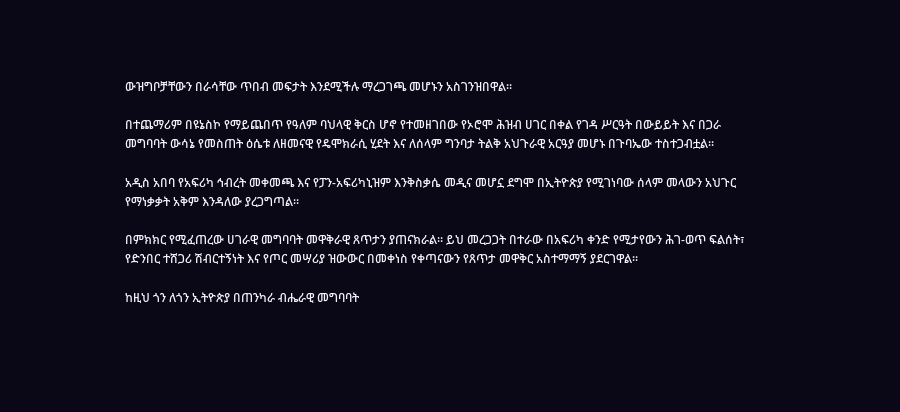ውዝግቦቻቸውን በራሳቸው ጥበብ መፍታት እንደሚችሉ ማረጋገጫ መሆኑን አስገንዝበዋል።

በተጨማሪም በዩኔስኮ የማይጨበጥ የዓለም ባህላዊ ቅርስ ሆኖ የተመዘገበው የኦሮሞ ሕዝብ ሀገር በቀል የገዳ ሥርዓት በውይይት እና በጋራ መግባባት ውሳኔ የመስጠት ዕሴቱ ለዘመናዊ የዴሞክራሲ ሂደት እና ለሰላም ግንባታ ትልቅ አህጉራዊ አርዓያ መሆኑ በጉባኤው ተስተጋብቷል።

አዲስ አበባ የአፍሪካ ኅብረት መቀመጫ እና የፓን-አፍሪካኒዝም እንቅስቃሴ መዲና መሆኗ ደግሞ በኢትዮጵያ የሚገነባው ሰላም መላውን አህጉር የማነቃቃት አቅም እንዳለው ያረጋግጣል።

በምክክር የሚፈጠረው ሀገራዊ መግባባት መዋቅራዊ ጸጥታን ያጠናክራል። ይህ መረጋጋት በተራው በአፍሪካ ቀንድ የሚታየውን ሕገ-ወጥ ፍልሰት፣ የድንበር ተሸጋሪ ሽብርተኝነት እና የጦር መሣሪያ ዝውውር በመቀነስ የቀጣናውን የጸጥታ መዋቅር አስተማማኝ ያደርገዋል።

ከዚህ ጎን ለጎን ኢትዮጵያ በጠንካራ ብሔራዊ መግባባት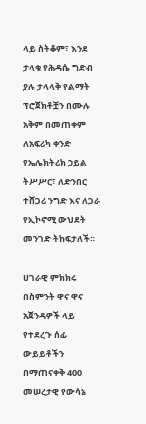ላይ ስትቆም፣ እንደ ታላቁ የሕዳሴ ግድብ ያሉ ታላላቅ የልማት ፕሮጀክቶቿን በሙሉ አቅም በመጠቀም ለአፍሪካ ቀንድ የኤሌክትሪክ ኃይል ትሥሥር፣ ለድንበር ተሸጋሪ ንግድ እና ለጋራ የኢኮኖሚ ውህደት መንገድ ትከፍታለች።

ሀገራዊ ምክክሩ በስምንት ዋና ዋና አጀንዳዎች ላይ የተደረጉ ሰፊ ውይይቶችን በማጠናቀቅ 400 መሠረታዊ የውሳኔ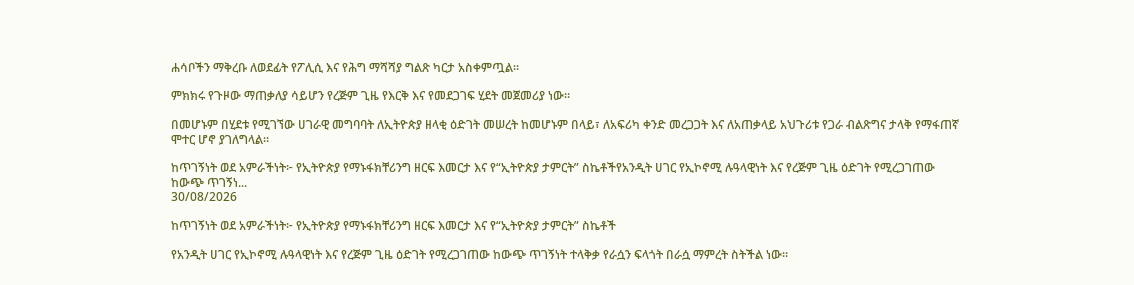ሐሳቦችን ማቅረቡ ለወደፊት የፖሊሲ እና የሕግ ማሻሻያ ግልጽ ካርታ አስቀምጧል።

ምክክሩ የጉዞው ማጠቃለያ ሳይሆን የረጅም ጊዜ የእርቅ እና የመደጋገፍ ሂደት መጀመሪያ ነው።

በመሆኑም በሂደቱ የሚገኘው ሀገራዊ መግባባት ለኢትዮጵያ ዘላቂ ዕድገት መሠረት ከመሆኑም በላይ፣ ለአፍሪካ ቀንድ መረጋጋት እና ለአጠቃላይ አህጉሪቱ የጋራ ብልጽግና ታላቅ የማፋጠኛ ሞተር ሆኖ ያገለግላል።

ከጥገኝነት ወደ አምራችነት፦ የኢትዮጵያ የማኑፋክቸሪንግ ዘርፍ እመርታ እና የ“ኢትዮጵያ ታምርት” ስኬቶችየአንዲት ሀገር የኢኮኖሚ ሉዓላዊነት እና የረጅም ጊዜ ዕድገት የሚረጋገጠው ከውጭ ጥገኝነ...
30/08/2026

ከጥገኝነት ወደ አምራችነት፦ የኢትዮጵያ የማኑፋክቸሪንግ ዘርፍ እመርታ እና የ“ኢትዮጵያ ታምርት” ስኬቶች

የአንዲት ሀገር የኢኮኖሚ ሉዓላዊነት እና የረጅም ጊዜ ዕድገት የሚረጋገጠው ከውጭ ጥገኝነት ተላቅቃ የራሷን ፍላጎት በራሷ ማምረት ስትችል ነው።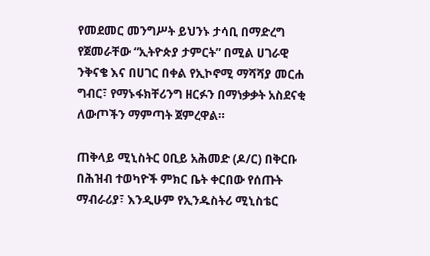የመደመር መንግሥት ይህንኑ ታሳቢ በማድረግ የጀመራቸው “ኢትዮጵያ ታምርት” በሚል ሀገራዊ ንቅናቄ እና በሀገር በቀል የኢኮኖሚ ማሻሻያ መርሐ ግብር፣ የማኑፋክቸሪንግ ዘርፉን በማነቃቃት አስደናቂ ለውጦችን ማምጣት ጀምረዋል።

ጠቅላይ ሚኒስትር ዐቢይ አሕመድ (ዶ/ር) በቅርቡ በሕዝብ ተወካዮች ምክር ቤት ቀርበው የሰጡት ማብራሪያ፣ እንዲሁም የኢንዱስትሪ ሚኒስቴር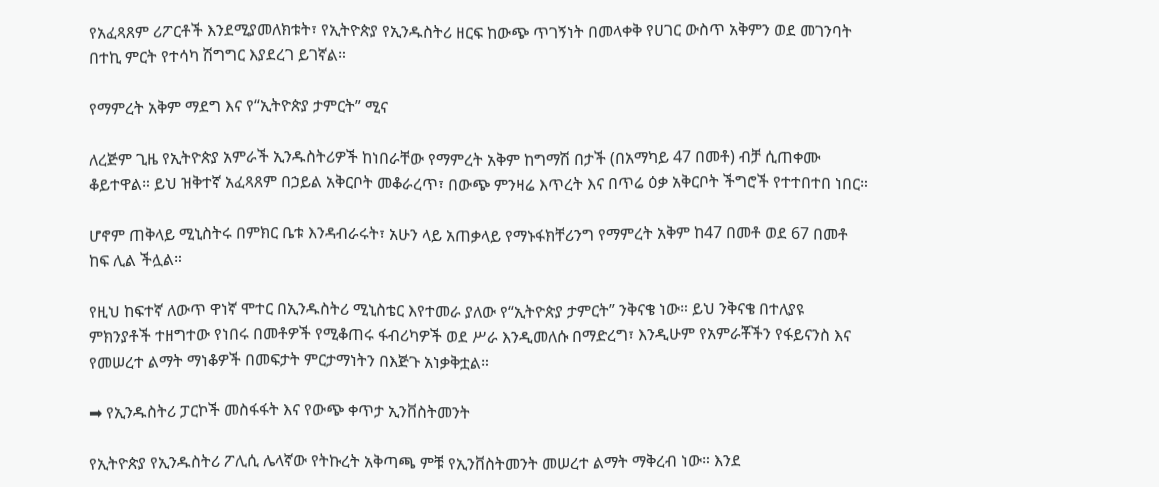የአፈጻጸም ሪፖርቶች እንደሚያመለክቱት፣ የኢትዮጵያ የኢንዱስትሪ ዘርፍ ከውጭ ጥገኝነት በመላቀቅ የሀገር ውስጥ አቅምን ወደ መገንባት በተኪ ምርት የተሳካ ሽግግር እያደረገ ይገኛል።

የማምረት አቅም ማደግ እና የ“ኢትዮጵያ ታምርት” ሚና

ለረጅም ጊዜ የኢትዮጵያ አምራች ኢንዱስትሪዎች ከነበራቸው የማምረት አቅም ከግማሽ በታች (በአማካይ 47 በመቶ) ብቻ ሲጠቀሙ ቆይተዋል። ይህ ዝቅተኛ አፈጻጸም በኃይል አቅርቦት መቆራረጥ፣ በውጭ ምንዛሬ እጥረት እና በጥሬ ዕቃ አቅርቦት ችግሮች የተተበተበ ነበር።

ሆኖም ጠቅላይ ሚኒስትሩ በምክር ቤቱ እንዳብራሩት፣ አሁን ላይ አጠቃላይ የማኑፋክቸሪንግ የማምረት አቅም ከ47 በመቶ ወደ 67 በመቶ ከፍ ሊል ችሏል።

የዚህ ከፍተኛ ለውጥ ዋነኛ ሞተር በኢንዱስትሪ ሚኒስቴር እየተመራ ያለው የ“ኢትዮጵያ ታምርት” ንቅናቄ ነው። ይህ ንቅናቄ በተለያዩ ምክንያቶች ተዘግተው የነበሩ በመቶዎች የሚቆጠሩ ፋብሪካዎች ወደ ሥራ እንዲመለሱ በማድረግ፣ እንዲሁም የአምራቾችን የፋይናንስ እና የመሠረተ ልማት ማነቆዎች በመፍታት ምርታማነትን በእጅጉ አነቃቅቷል።

➡ የኢንዱስትሪ ፓርኮች መስፋፋት እና የውጭ ቀጥታ ኢንቨስትመንት

የኢትዮጵያ የኢንዱስትሪ ፖሊሲ ሌላኛው የትኩረት አቅጣጫ ምቹ የኢንቨስትመንት መሠረተ ልማት ማቅረብ ነው። እንደ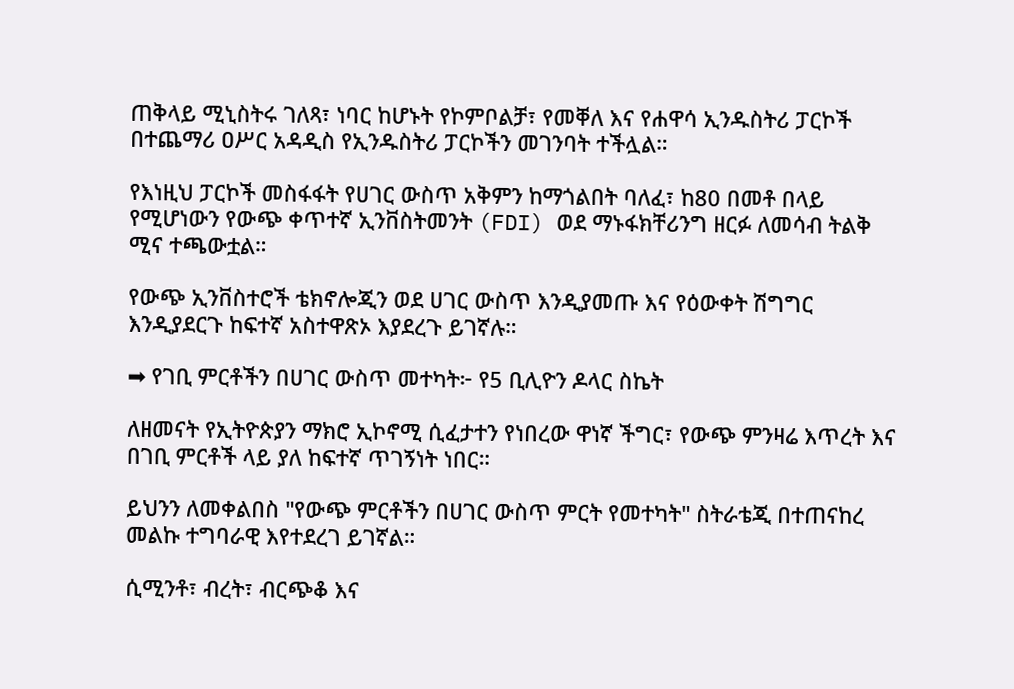ጠቅላይ ሚኒስትሩ ገለጻ፣ ነባር ከሆኑት የኮምቦልቻ፣ የመቐለ እና የሐዋሳ ኢንዱስትሪ ፓርኮች በተጨማሪ ዐሥር አዳዲስ የኢንዱስትሪ ፓርኮችን መገንባት ተችሏል።

የእነዚህ ፓርኮች መስፋፋት የሀገር ውስጥ አቅምን ከማጎልበት ባለፈ፣ ከ80 በመቶ በላይ የሚሆነውን የውጭ ቀጥተኛ ኢንቨስትመንት (FDI) ወደ ማኑፋክቸሪንግ ዘርፉ ለመሳብ ትልቅ ሚና ተጫውቷል።

የውጭ ኢንቨስተሮች ቴክኖሎጂን ወደ ሀገር ውስጥ እንዲያመጡ እና የዕውቀት ሽግግር እንዲያደርጉ ከፍተኛ አስተዋጽኦ እያደረጉ ይገኛሉ።

➡ የገቢ ምርቶችን በሀገር ውስጥ መተካት፦ የ5 ቢሊዮን ዶላር ስኬት

ለዘመናት የኢትዮጵያን ማክሮ ኢኮኖሚ ሲፈታተን የነበረው ዋነኛ ችግር፣ የውጭ ምንዛሬ እጥረት እና በገቢ ምርቶች ላይ ያለ ከፍተኛ ጥገኝነት ነበር።

ይህንን ለመቀልበስ "የውጭ ምርቶችን በሀገር ውስጥ ምርት የመተካት" ስትራቴጂ በተጠናከረ መልኩ ተግባራዊ እየተደረገ ይገኛል።

ሲሚንቶ፣ ብረት፣ ብርጭቆ እና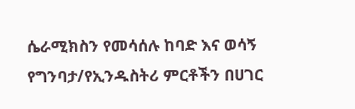ሴራሚክስን የመሳሰሉ ከባድ እና ወሳኝ የግንባታ/የኢንዱስትሪ ምርቶችን በሀገር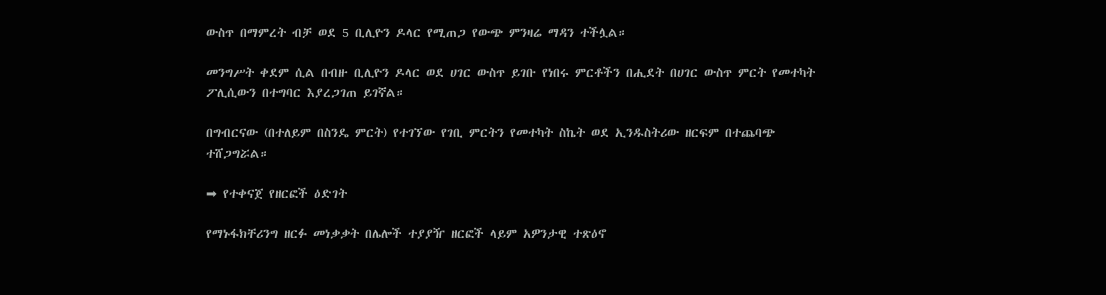ውስጥ በማምረት ብቻ ወደ 5 ቢሊዮን ዶላር የሚጠጋ የውጭ ምንዛሬ ማዳን ተችሏል።

መንግሥት ቀደም ሲል በብዙ ቢሊዮን ዶላር ወደ ሀገር ውስጥ ይገቡ የነበሩ ምርቶችን በሒደት በሀገር ውስጥ ምርት የመተካት ፖሊሲውን በተግባር እያረጋገጠ ይገኛል።

በግብርናው (በተለይም በስንዴ ምርት) የተገኘው የገቢ ምርትን የመተካት ስኬት ወደ ኢንዱስትሪው ዘርፍም በተጨባጭ ተሸጋግሯል።

➡ የተቀናጀ የዘርፎች ዕድገት

የማኑፋክቸሪንግ ዘርፉ መነቃቃት በሌሎች ተያያዥ ዘርፎች ላይም አዎንታዊ ተጽዕኖ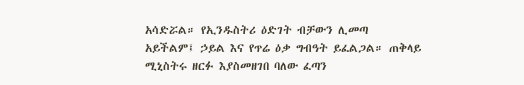አሳድሯል። የኢንዱስትሪ ዕድገት ብቻውን ሊመጣ አይችልም፤ ኃይል እና የጥሬ ዕቃ ግብዓት ይፈልጋል። ጠቅላይ ሚኒስትሩ ዘርፉ እያስመዘገበ ባለው ፈጣን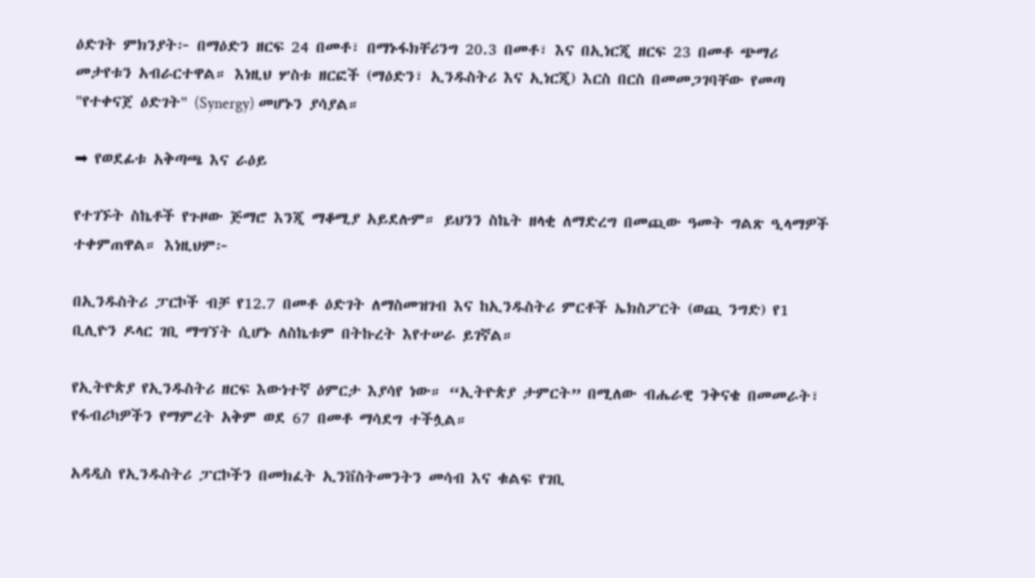ዕድገት ምክንያት፦ በማዕድን ዘርፍ 24 በመቶ፣ በማኑፋክቸሪንግ 20.3 በመቶ፣ እና በኢነርጂ ዘርፍ 23 በመቶ ጭማሪ መታየቱን አብራርተዋል። እነዚህ ሦስቱ ዘርፎች (ማዕድን፣ ኢንዱስትሪ እና ኢነርጂ) እርስ በርስ በመመጋገባቸው የመጣ "የተቀናጀ ዕድገት" (Synergy) መሆኑን ያሳያል።

➡ የወደፊቱ አቅጣጫ እና ራዕይ

የተገኙት ስኬቶች የጉዞው ጅማሮ እንጂ ማቆሚያ አይደሉም። ይህንን ስኬት ዘላቂ ለማድረግ በመጪው ዓመት ግልጽ ዒላማዎች ተቀምጠዋል። እነዚህም፦

በኢንዱስትሪ ፓርኮች ብቻ የ12.7 በመቶ ዕድገት ለማስመዝገብ እና ከኢንዱስትሪ ምርቶች ኤክስፖርት (ወጪ ንግድ) የ1 ቢሊዮን ዶላር ገቢ ማግኘት ሲሆኑ ለስኬቱም በትኩረት እየተሠራ ይገኛል።

የኢትዮጵያ የኢንዱስትሪ ዘርፍ እውነተኛ ዕምርታ እያሳየ ነው። “ኢትዮጵያ ታምርት” በሚለው ብሔራዊ ንቅናቄ በመመራት፣ የፋብሪካዎችን የማምረት አቅም ወደ 67 በመቶ ማሳደግ ተችሏል።

አዳዲስ የኢንዱስትሪ ፓርኮችን በመክፈት ኢንቨስትመንትን መሳብ እና ቁልፍ የገቢ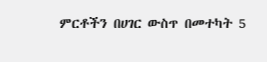ምርቶችን በሀገር ውስጥ በመተካት 5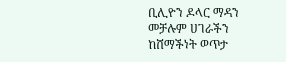ቢሊዮን ዶላር ማዳን መቻሉም ሀገራችን ከሸማችነት ወጥታ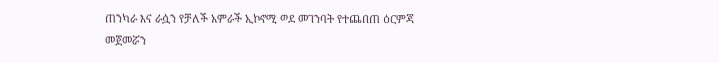ጠንካራ እና ራሷን የቻለች አምራች ኢኮኖሚ ወደ መገንባት የተጨበጠ ዕርምጃ መጀመሯን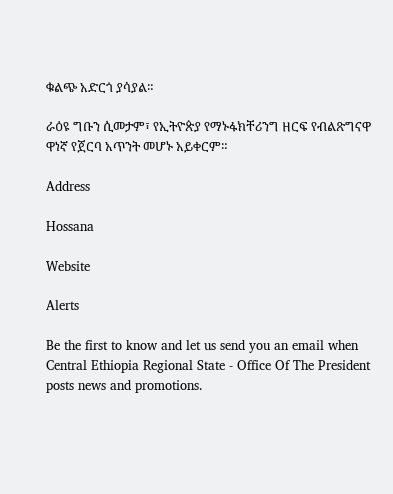ቁልጭ አድርጎ ያሳያል።

ራዕዩ ግቡን ሲመታም፣ የኢትዮጵያ የማኑፋክቸሪንግ ዘርፍ የብልጽግናዋ ዋነኛ የጀርባ አጥንት መሆኑ አይቀርም።

Address

Hossana

Website

Alerts

Be the first to know and let us send you an email when Central Ethiopia Regional State - Office Of The President posts news and promotions.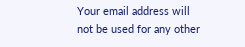Your email address will not be used for any other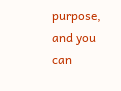purpose, and you can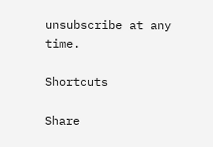unsubscribe at any time.

Shortcuts

Share